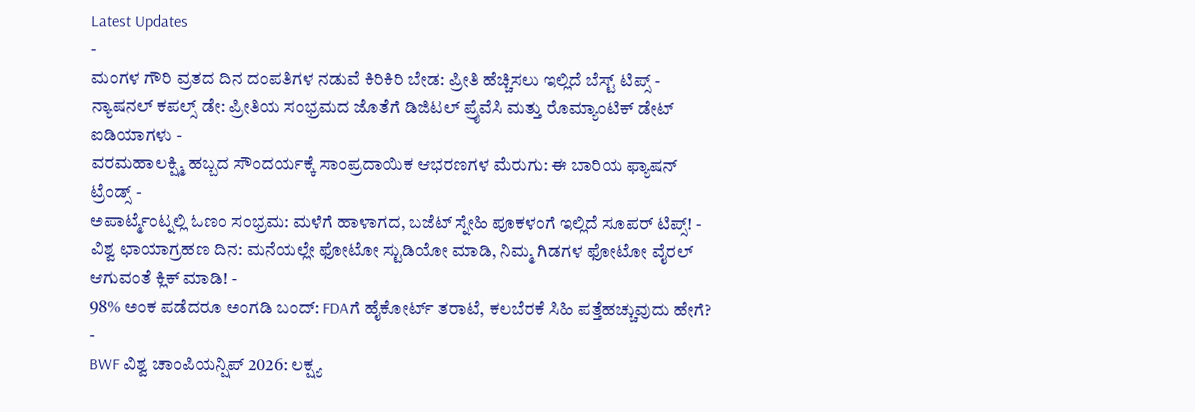Latest Updates
-
ಮಂಗಳ ಗೌರಿ ವ್ರತದ ದಿನ ದಂಪತಿಗಳ ನಡುವೆ ಕಿರಿಕಿರಿ ಬೇಡ: ಪ್ರೀತಿ ಹೆಚ್ಚಿಸಲು ಇಲ್ಲಿದೆ ಬೆಸ್ಟ್ ಟಿಪ್ಸ್ -
ನ್ಯಾಷನಲ್ ಕಪಲ್ಸ್ ಡೇ: ಪ್ರೀತಿಯ ಸಂಭ್ರಮದ ಜೊತೆಗೆ ಡಿಜಿಟಲ್ ಪ್ರೈವೆಸಿ ಮತ್ತು ರೊಮ್ಯಾಂಟಿಕ್ ಡೇಟ್ ಐಡಿಯಾಗಳು -
ವರಮಹಾಲಕ್ಷ್ಮಿ ಹಬ್ಬದ ಸೌಂದರ್ಯಕ್ಕೆ ಸಾಂಪ್ರದಾಯಿಕ ಆಭರಣಗಳ ಮೆರುಗು: ಈ ಬಾರಿಯ ಫ್ಯಾಷನ್ ಟ್ರೆಂಡ್ಸ್ -
ಅಪಾರ್ಟ್ಮೆಂಟ್ನಲ್ಲಿ ಓಣಂ ಸಂಭ್ರಮ: ಮಳೆಗೆ ಹಾಳಾಗದ, ಬಜೆಟ್ ಸ್ನೇಹಿ ಪೂಕಳಂಗೆ ಇಲ್ಲಿದೆ ಸೂಪರ್ ಟಿಪ್ಸ್! -
ವಿಶ್ವ ಛಾಯಾಗ್ರಹಣ ದಿನ: ಮನೆಯಲ್ಲೇ ಫೋಟೋ ಸ್ಟುಡಿಯೋ ಮಾಡಿ, ನಿಮ್ಮ ಗಿಡಗಳ ಫೋಟೋ ವೈರಲ್ ಆಗುವಂತೆ ಕ್ಲಿಕ್ ಮಾಡಿ! -
98% ಅಂಕ ಪಡೆದರೂ ಅಂಗಡಿ ಬಂದ್: FDAಗೆ ಹೈಕೋರ್ಟ್ ತರಾಟೆ, ಕಲಬೆರಕೆ ಸಿಹಿ ಪತ್ತೆಹಚ್ಚುವುದು ಹೇಗೆ? -
BWF ವಿಶ್ವ ಚಾಂಪಿಯನ್ಷಿಪ್ 2026: ಲಕ್ಷ್ಯ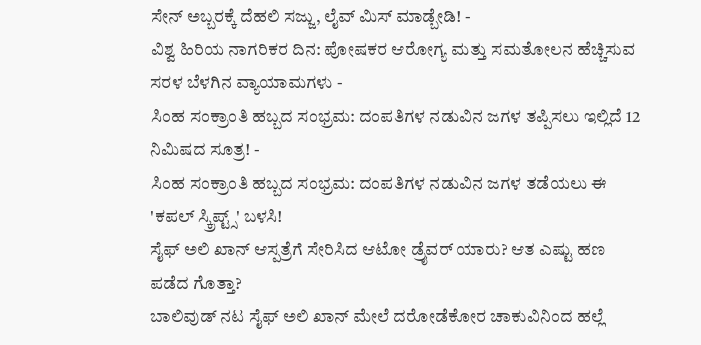ಸೇನ್ ಅಬ್ಬರಕ್ಕೆ ದೆಹಲಿ ಸಜ್ಜು, ಲೈವ್ ಮಿಸ್ ಮಾಡ್ಬೇಡಿ! -
ವಿಶ್ವ ಹಿರಿಯ ನಾಗರಿಕರ ದಿನ: ಪೋಷಕರ ಆರೋಗ್ಯ ಮತ್ತು ಸಮತೋಲನ ಹೆಚ್ಚಿಸುವ ಸರಳ ಬೆಳಗಿನ ವ್ಯಾಯಾಮಗಳು -
ಸಿಂಹ ಸಂಕ್ರಾಂತಿ ಹಬ್ಬದ ಸಂಭ್ರಮ: ದಂಪತಿಗಳ ನಡುವಿನ ಜಗಳ ತಪ್ಪಿಸಲು ಇಲ್ಲಿದೆ 12 ನಿಮಿಷದ ಸೂತ್ರ! -
ಸಿಂಹ ಸಂಕ್ರಾಂತಿ ಹಬ್ಬದ ಸಂಭ್ರಮ: ದಂಪತಿಗಳ ನಡುವಿನ ಜಗಳ ತಡೆಯಲು ಈ 'ಕಪಲ್ ಸ್ಕ್ರಿಪ್ಟ್ಸ್' ಬಳಸಿ!
ಸೈಫ್ ಅಲಿ ಖಾನ್ ಆಸ್ಪತ್ರೆಗೆ ಸೇರಿಸಿದ ಆಟೋ ಡ್ರೈವರ್ ಯಾರು? ಆತ ಎಷ್ಟು ಹಣ ಪಡೆದ ಗೊತ್ತಾ?
ಬಾಲಿವುಡ್ ನಟ ಸೈಫ್ ಅಲಿ ಖಾನ್ ಮೇಲೆ ದರೋಡೆಕೋರ ಚಾಕುವಿನಿಂದ ಹಲ್ಲೆ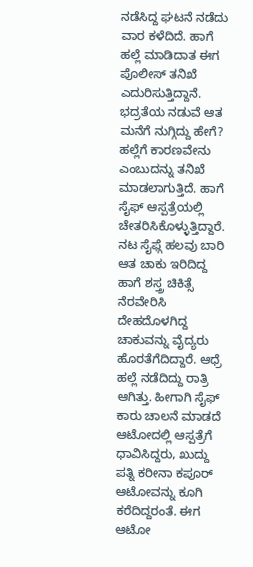ನಡೆಸಿದ್ದ ಘಟನೆ ನಡೆದು ವಾರ ಕಳೆದಿದೆ. ಹಾಗೆ ಹಲ್ಲೆ ಮಾಡಿದಾತ ಈಗ ಪೊಲೀಸ್ ತನಿಖೆ ಎದುರಿಸುತ್ತಿದ್ದಾನೆ. ಭದ್ರತೆಯ ನಡುವೆ ಆತ ಮನೆಗೆ ನುಗ್ಗಿದ್ದು ಹೇಗೆ? ಹಲ್ಲೆಗೆ ಕಾರಣವೇನು ಎಂಬುದನ್ನು ತನಿಖೆ ಮಾಡಲಾಗುತ್ತಿದೆ. ಹಾಗೆ ಸೈಫ್ ಆಸ್ಪತ್ರೆಯಲ್ಲಿ ಚೇತರಿಸಿಕೊಳ್ಳುತ್ತಿದ್ದಾರೆ.
ನಟ ಸೈಫ್ಗೆ ಹಲವು ಬಾರಿ ಆತ ಚಾಕು ಇರಿದಿದ್ದ ಹಾಗೆ ಶಸ್ತ್ರ ಚಿಕಿತ್ಸೆ ನೆರವೇರಿಸಿ ದೇಹದೊಳಗಿದ್ದ ಚಾಕುವನ್ನು ವೈದ್ಯರು ಹೊರತೆಗೆದಿದ್ದಾರೆ. ಆಧ್ರೆ ಹಲ್ಲೆ ನಡೆದಿದ್ದು ರಾತ್ರಿ ಆಗಿತ್ತು. ಹೀಗಾಗಿ ಸೈಫ್ ಕಾರು ಚಾಲನೆ ಮಾಡದೆ ಆಟೋದಲ್ಲಿ ಆಸ್ಪತ್ರೆಗೆ ಧಾವಿಸಿದ್ದರು, ಖುದ್ದು ಪತ್ನಿ ಕರೀನಾ ಕಪೂರ್ ಆಟೋವನ್ನು ಕೂಗಿ ಕರೆದಿದ್ದರಂತೆ. ಈಗ ಆಟೋ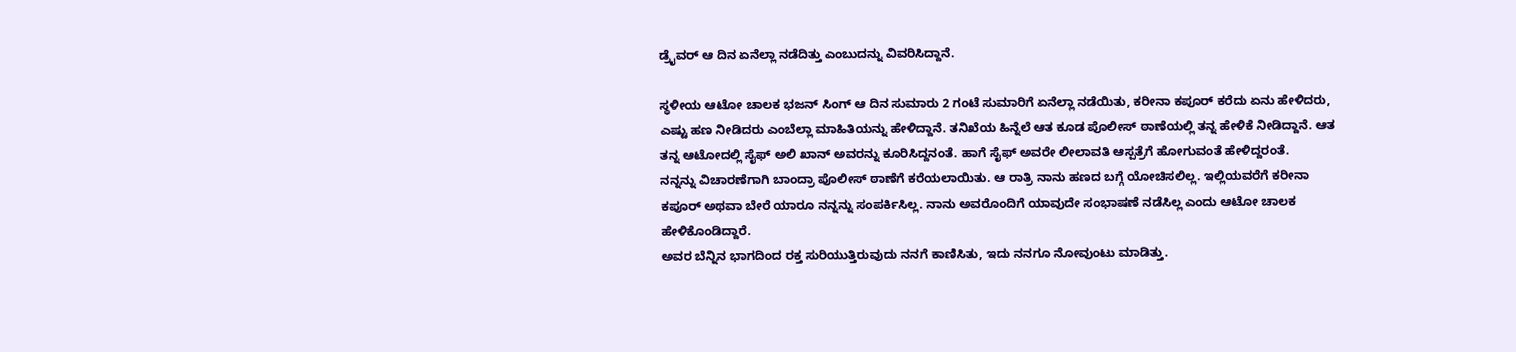ಡ್ರೈವರ್ ಆ ದಿನ ಏನೆಲ್ಲಾ ನಡೆದಿತ್ತು ಎಂಬುದನ್ನು ವಿವರಿಸಿದ್ದಾನೆ.

ಸ್ಥಳೀಯ ಆಟೋ ಚಾಲಕ ಭಜನ್ ಸಿಂಗ್ ಆ ದಿನ ಸುಮಾರು 2 ಗಂಟೆ ಸುಮಾರಿಗೆ ಏನೆಲ್ಲಾ ನಡೆಯಿತು, ಕರೀನಾ ಕಪೂರ್ ಕರೆದು ಏನು ಹೇಳಿದರು, ಎಷ್ಟು ಹಣ ನೀಡಿದರು ಎಂಬೆಲ್ಲಾ ಮಾಹಿತಿಯನ್ನು ಹೇಳಿದ್ದಾನೆ. ತನಿಖೆಯ ಹಿನ್ನೆಲೆ ಆತ ಕೂಡ ಪೊಲೀಸ್ ಠಾಣೆಯಲ್ಲಿ ತನ್ನ ಹೇಳಿಕೆ ನೀಡಿದ್ದಾನೆ. ಆತ ತನ್ನ ಆಟೋದಲ್ಲಿ ಸೈಫ್ ಅಲಿ ಖಾನ್ ಅವರನ್ನು ಕೂರಿಸಿದ್ದನಂತೆ. ಹಾಗೆ ಸೈಫ್ ಅವರೇ ಲೀಲಾವತಿ ಆಸ್ಪತ್ರೆಗೆ ಹೋಗುವಂತೆ ಹೇಳಿದ್ದರಂತೆ.
ನನ್ನನ್ನು ವಿಚಾರಣೆಗಾಗಿ ಬಾಂದ್ರಾ ಪೊಲೀಸ್ ಠಾಣೆಗೆ ಕರೆಯಲಾಯಿತು. ಆ ರಾತ್ರಿ ನಾನು ಹಣದ ಬಗ್ಗೆ ಯೋಚಿಸಲಿಲ್ಲ. ಇಲ್ಲಿಯವರೆಗೆ ಕರೀನಾ ಕಪೂರ್ ಅಥವಾ ಬೇರೆ ಯಾರೂ ನನ್ನನ್ನು ಸಂಪರ್ಕಿಸಿಲ್ಲ. ನಾನು ಅವರೊಂದಿಗೆ ಯಾವುದೇ ಸಂಭಾಷಣೆ ನಡೆಸಿಲ್ಲ ಎಂದು ಆಟೋ ಚಾಲಕ ಹೇಳಿಕೊಂಡಿದ್ದಾರೆ.
ಅವರ ಬೆನ್ನಿನ ಭಾಗದಿಂದ ರಕ್ತ ಸುರಿಯುತ್ತಿರುವುದು ನನಗೆ ಕಾಣಿಸಿತು, ಇದು ನನಗೂ ನೋವುಂಟು ಮಾಡಿತ್ತು.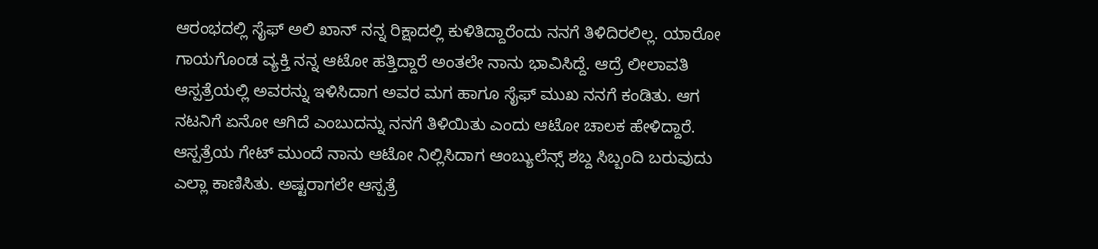ಆರಂಭದಲ್ಲಿ ಸೈಫ್ ಅಲಿ ಖಾನ್ ನನ್ನ ರಿಕ್ಷಾದಲ್ಲಿ ಕುಳಿತಿದ್ದಾರೆಂದು ನನಗೆ ತಿಳಿದಿರಲಿಲ್ಲ. ಯಾರೋ ಗಾಯಗೊಂಡ ವ್ಯಕ್ತಿ ನನ್ನ ಆಟೋ ಹತ್ತಿದ್ದಾರೆ ಅಂತಲೇ ನಾನು ಭಾವಿಸಿದ್ದೆ. ಆದ್ರೆ ಲೀಲಾವತಿ ಆಸ್ಪತ್ರೆಯಲ್ಲಿ ಅವರನ್ನು ಇಳಿಸಿದಾಗ ಅವರ ಮಗ ಹಾಗೂ ಸೈಫ್ ಮುಖ ನನಗೆ ಕಂಡಿತು. ಆಗ ನಟನಿಗೆ ಏನೋ ಆಗಿದೆ ಎಂಬುದನ್ನು ನನಗೆ ತಿಳಿಯಿತು ಎಂದು ಆಟೋ ಚಾಲಕ ಹೇಳಿದ್ದಾರೆ.
ಆಸ್ಪತ್ರೆಯ ಗೇಟ್ ಮುಂದೆ ನಾನು ಆಟೋ ನಿಲ್ಲಿಸಿದಾಗ ಆಂಬ್ಯುಲೆನ್ಸ್ ಶಬ್ದ ಸಿಬ್ಬಂದಿ ಬರುವುದು ಎಲ್ಲಾ ಕಾಣಿಸಿತು. ಅಷ್ಟರಾಗಲೇ ಆಸ್ಪತ್ರೆ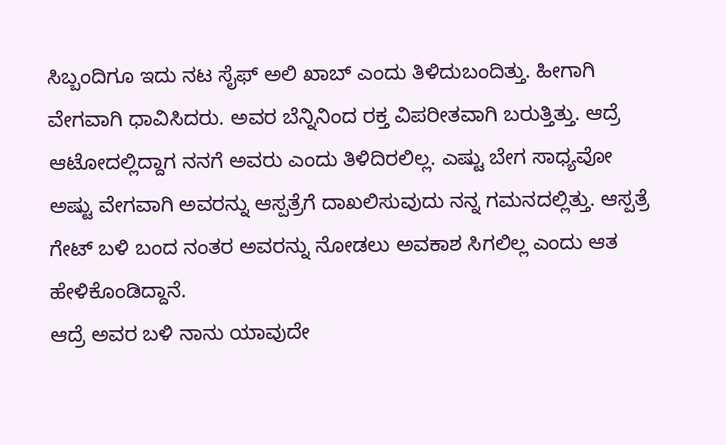ಸಿಬ್ಬಂದಿಗೂ ಇದು ನಟ ಸೈಫ್ ಅಲಿ ಖಾಬ್ ಎಂದು ತಿಳಿದುಬಂದಿತ್ತು. ಹೀಗಾಗಿ ವೇಗವಾಗಿ ಧಾವಿಸಿದರು. ಅವರ ಬೆನ್ನಿನಿಂದ ರಕ್ತ ವಿಪರೀತವಾಗಿ ಬರುತ್ತಿತ್ತು. ಆದ್ರೆ ಆಟೋದಲ್ಲಿದ್ದಾಗ ನನಗೆ ಅವರು ಎಂದು ತಿಳಿದಿರಲಿಲ್ಲ. ಎಷ್ಟು ಬೇಗ ಸಾಧ್ಯವೋ ಅಷ್ಟು ವೇಗವಾಗಿ ಅವರನ್ನು ಆಸ್ಪತ್ರೆಗೆ ದಾಖಲಿಸುವುದು ನನ್ನ ಗಮನದಲ್ಲಿತ್ತು. ಆಸ್ಪತ್ರೆ ಗೇಟ್ ಬಳಿ ಬಂದ ನಂತರ ಅವರನ್ನು ನೋಡಲು ಅವಕಾಶ ಸಿಗಲಿಲ್ಲ ಎಂದು ಆತ ಹೇಳಿಕೊಂಡಿದ್ದಾನೆ.
ಆದ್ರೆ ಅವರ ಬಳಿ ನಾನು ಯಾವುದೇ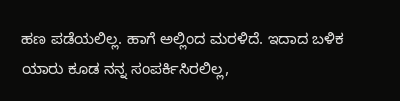ಹಣ ಪಡೆಯಲಿಲ್ಲ. ಹಾಗೆ ಅಲ್ಲಿಂದ ಮರಳಿದೆ. ಇದಾದ ಬಳಿಕ ಯಾರು ಕೂಡ ನನ್ನ ಸಂಪರ್ಕಿಸಿರಲಿಲ್ಲ,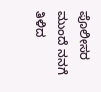ಪೊಲೀಸರ ಮುಂದೆ ನನಗೆ ತಿಳಿದ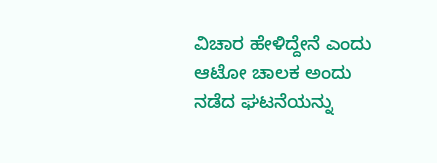ವಿಚಾರ ಹೇಳಿದ್ದೇನೆ ಎಂದು ಆಟೋ ಚಾಲಕ ಅಂದು ನಡೆದ ಘಟನೆಯನ್ನು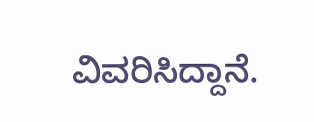ವಿವರಿಸಿದ್ದಾನೆ.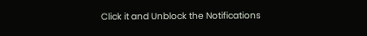Click it and Unblock the Notifications